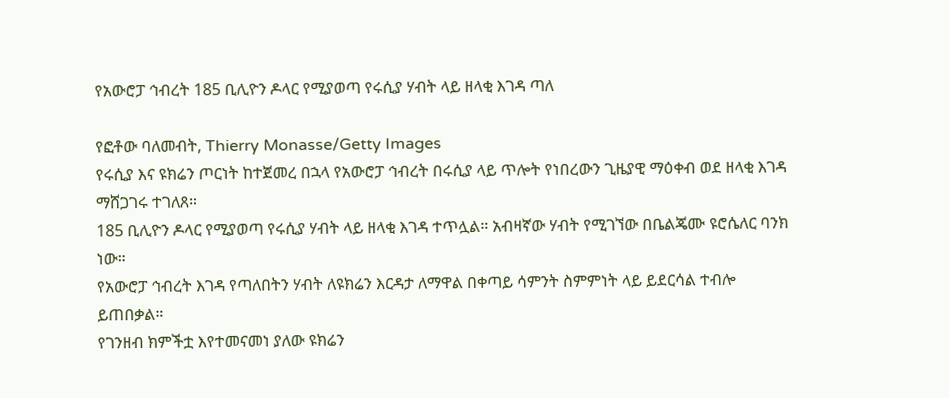የአውሮፓ ኅብረት 185 ቢሊዮን ዶላር የሚያወጣ የሩሲያ ሃብት ላይ ዘላቂ እገዳ ጣለ

የፎቶው ባለመብት, Thierry Monasse/Getty Images
የሩሲያ እና ዩክሬን ጦርነት ከተጀመረ በኋላ የአውሮፓ ኅብረት በሩሲያ ላይ ጥሎት የነበረውን ጊዜያዊ ማዕቀብ ወደ ዘላቂ እገዳ ማሸጋገሩ ተገለጸ።
185 ቢሊዮን ዶላር የሚያወጣ የሩሲያ ሃብት ላይ ዘላቂ እገዳ ተጥሏል። አብዛኛው ሃብት የሚገኘው በቤልጄሙ ዩሮሴለር ባንክ ነው።
የአውሮፓ ኅብረት እገዳ የጣለበትን ሃብት ለዩክሬን እርዳታ ለማዋል በቀጣይ ሳምንት ስምምነት ላይ ይደርሳል ተብሎ ይጠበቃል።
የገንዘብ ክምችቷ እየተመናመነ ያለው ዩክሬን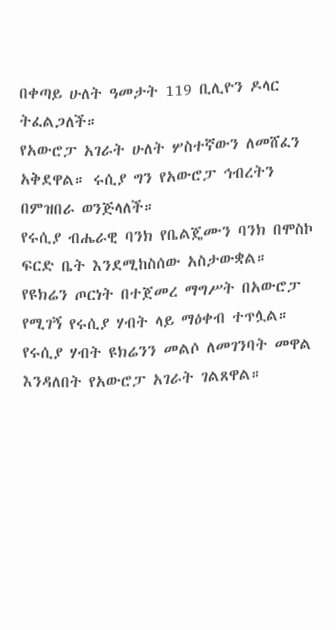በቀጣይ ሁለት ዓመታት 119 ቢሊዮን ዶላር ትፈልጋለች።
የአውሮፓ አገራት ሁለት ሦስተኛውን ለመሸፈን አቅደዋል። ሩሲያ ግን የአውሮፓ ኅብረትን በምዝበራ ወንጅላለች።
የሩሲያ ብሔራዊ ባንክ የቤልጄሙን ባንክ በሞስኮ ፍርድ ቤት እንደሚከስሰው አስታውቋል።
የዩክሬን ጦርነት በተጀመረ ማግሥት በአውሮፓ የሚገኝ የሩሲያ ሃብት ላይ ማዕቀብ ተጥሏል።
የሩሲያ ሃብት ዩክሬንን መልሶ ለመገንባት መዋል እንዳለበት የአውሮፓ አገራት ገልጸዋል።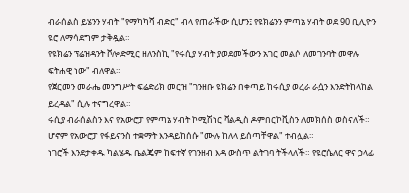ብራሰልስ ይሄንን ሃብት "የማካካሻ ብድር" ብላ የጠራችው ሲሆን፤ የዩክሬንን ምጣኔ ሃብት ወደ 90 ቢሊዮን ዩሮ ለማሳደግም ታቅዷል።
የዩክሬን ፕሬዝዳንት ቮሎድሚር ዘለንስኪ "የሩሲያ ሃብት ያወደመችውን አገር መልሶ ለመገንባት መዋሉ ፍትሐዊ ነው" ብለዋል።
የጀርመን መራሔ መንግሥት ፍሬድሪክ መርዝ "ገንዘቡ ዩክሬን በቀጣይ ከሩሲያ ወረራ ራሷን እንድትከላከል ይረዳል" ሲሉ ተናግረዋል።
ሩሲያ ብራሰልስን እና የአውሮፓ የምጣኔ ሃብት ኮሚሽነር ቫልዲስ ዶምበርኮቪስን ለመክሰስ ወስናለች። ሆኖም የአውሮፓ የፋይናንስ ተቋማት እንዳይከሰሱ "ሙሉ ከለላ ይሰጣቸዋል" ተብሏል።
ነገሮች እንደታቀዱ ካልሄዱ ቤልጄም ከፍተኛ የገንዘብ እዳ ውስጥ ልትገባ ትችላለች። የዩሮሴለር ዋና ኃላፊ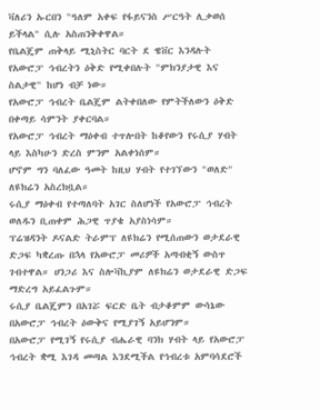ቫለሪን ኡርበን "ዓለም አቀፍ የፋይናንስ ሥርዓት ሊቃወሰ ይችላል" ሲሉ አስጠንቅቀዋል።
የቤልጄም ጠቅላይ ሚኒስትር ባርት ደ ዌቨር እንዳሉት የአውሮፓ ኅብረትን ዕቅድ የሚቀበሉት "ምክንያታዊ እና ስልታዊ" ከሆነ ብቻ ነው።
የአውሮፓ ኅብረት ቤልጄም ልትቀበለው የምትችለውን ዕቅድ በቀጣይ ሳምንት ያቀርባል።
የአውሮፓ ኅብረት ማዕቀብ ተጥሎበት ከቆየውን የሩሲያ ሃብት ላይ እስካሁን ድረስ ምንም አልቀነሰም።
ሆኖም ግን ባለፈው ዓመት ከዚህ ሃብት የተገኘውን "ወለድ" ለዩክሬን አስረክቧል።
ሩሲያ ማዕቀብ የተጣለባት አገር ስለሆነች የአውሮፓ ኅብረት ወለዱን ቢጠቀም ሕጋዊ ጥያቄ አያስነሳም።
ፕሬዝዳንት ዶናልድ ትራምፕ ለዩክሬን የሚሰጠውን ወታደራዊ ድጋፍ ካቋረጡ በኋላ የአውሮፓ መሪዎች አጣብቂኝ ውስጥ ገብተዋል። ሀንጋሪ እና ስሎቫኪያም ለዩክሬን ወታደራዊ ድጋፍ ማድረግ አይፈልጉም።
ሩሲያ ቤልጄምን በአገሯ ፍርድ ቤት ብታቆምም ውሳኔው በአውሮፓ ኅብረት ዕውቅና የሚያገኝ አይሆንም።
በአውሮፓ የሚገኝ የሩሲያ ብሔራዊ ባንክ ሃብት ላይ የአውሮፓ ኅብረት ቋሚ እገዳ መጣል እንደሚችል የኅብረቱ አምባሳደሮች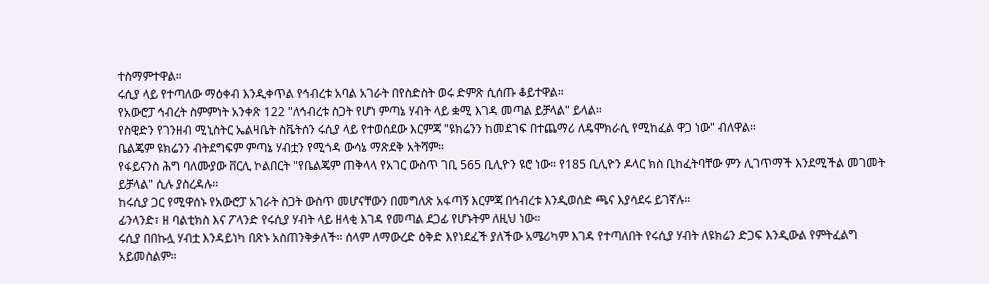ተስማምተዋል።
ሩሲያ ላይ የተጣለው ማዕቀብ እንዲቀጥል የኅብረቱ አባል አገራት በየስድስት ወሩ ድምጽ ሲሰጡ ቆይተዋል።
የአውሮፓ ኅብረት ስምምነት አንቀጽ 122 "ለኅብረቱ ስጋት የሆነ ምጣኔ ሃብት ላይ ቋሚ እገዳ መጣል ይቻላል" ይላል።
የስዊድን የገንዘብ ሚኒስትር ኤልዛቤት ስቬትሰን ሩሲያ ላይ የተወሰደው እርምጃ "ዩክሬንን ከመደገፍ በተጨማሪ ለዴሞክራሲ የሚከፈል ዋጋ ነው" ብለዋል።
ቤልጄም ዩክሬንን ብትደግፍም ምጣኔ ሃብቷን የሚጎዳ ውሳኔ ማጽደቅ አትሻም።
የፋይናንስ ሕግ ባለሙያው ቨርሊ ኮልበርት "የቤልጄም ጠቅላላ የአገር ውስጥ ገቢ 565 ቢሊዮን ዩሮ ነው። የ185 ቢሊዮን ዶላር ክስ ቢከፈትባቸው ምን ሊገጥማች እንደሚችል መገመት ይቻላል" ሲሉ ያስረዳሉ።
ከሩሲያ ጋር የሚዋሰኑ የአውሮፓ አገራት ስጋት ውስጥ መሆናቸውን በመግለጽ አፋጣኝ እርምጃ በኅብረቱ እንዲወሰድ ጫና እያሳደሩ ይገኛሉ።
ፊንላንድ፣ ዘ ባልቲክስ እና ፖላንድ የሩሲያ ሃብት ላይ ዘላቂ እገዳ የመጣል ደጋፊ የሆኑትም ለዚህ ነው።
ሩሲያ በበኩሏ ሃብቷ እንዳይነካ በጽኑ አስጠንቅቃለች። ሰላም ለማውረድ ዕቅድ እየነደፈች ያለችው አሜሪካም እገዳ የተጣለበት የሩሲያ ሃብት ለዩክሬን ድጋፍ እንዲውል የምትፈልግ አይመስልም።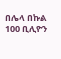በሌላ በኩል 100 ቢሊዮን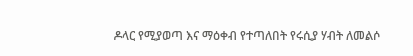ዶላር የሚያወጣ እና ማዕቀብ የተጣለበት የሩሲያ ሃብት ለመልሶ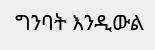ግንባት እንዲውል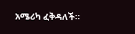አሜሪካ ፈቅዳለች።